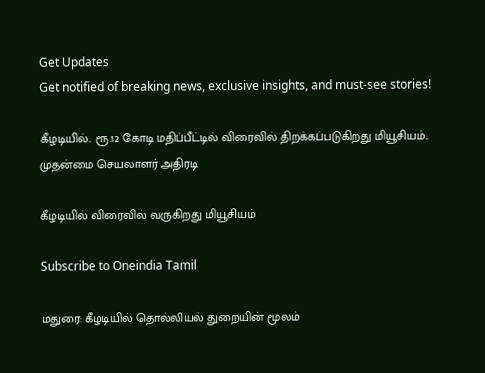Get Updates
Get notified of breaking news, exclusive insights, and must-see stories!

கீழடியில்.. ரூ.12 கோடி மதிப்பீட்டில் விரைவில் திறக்கப்படுகிறது மியூசியம்.. முதன்மை செயலாளர் அதிரடி

கீழடியில் விரைவில் வருகிறது மியூசியம்

Subscribe to Oneindia Tamil

மதுரை: கீழடியில் தொல்லியல் துறையின் மூலம்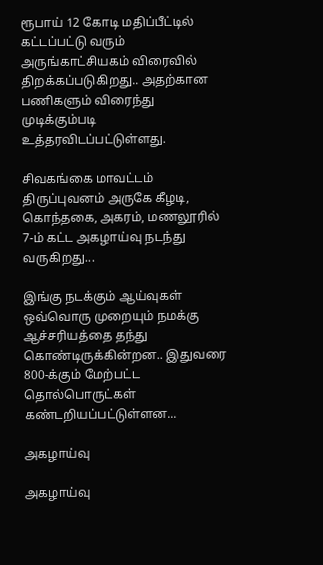ரூபாய் 12 கோடி மதிப்பீட்டில் கட்டப்பட்டு வரும் அருங்காட்சியகம் விரைவில் திறக்கப்படுகிறது.. அதற்கான பணிகளும் விரைந்து முடிக்கும்படி உத்தரவிடப்பட்டுள்ளது.

சிவகங்கை மாவட்டம் திருப்புவனம் அருகே கீழடி, கொந்தகை, அகரம், மணலூரில் 7-ம் கட்ட அகழாய்வு நடந்து வருகிறது...

இங்கு நடக்கும் ஆய்வுகள் ஒவ்வொரு முறையும் நமக்கு ஆச்சரியத்தை தந்து கொண்டிருக்கின்றன.. இதுவரை 800-க்கும் மேற்பட்ட தொல்பொருட்கள் கண்டறியப்பட்டுள்ளன...

அகழாய்வு

அகழாய்வு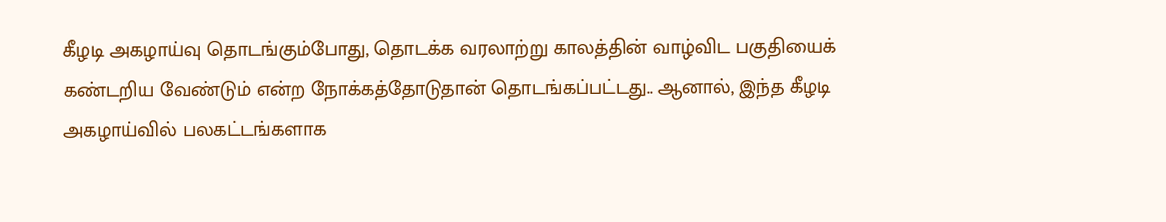கீழடி அகழாய்வு தொடங்கும்போது, தொடக்க வரலாற்று காலத்தின் வாழ்விட பகுதியைக் கண்டறிய வேண்டும் என்ற நோக்கத்தோடுதான் தொடங்கப்பட்டது.. ஆனால், இந்த கீழடி அகழாய்வில் பலகட்டங்களாக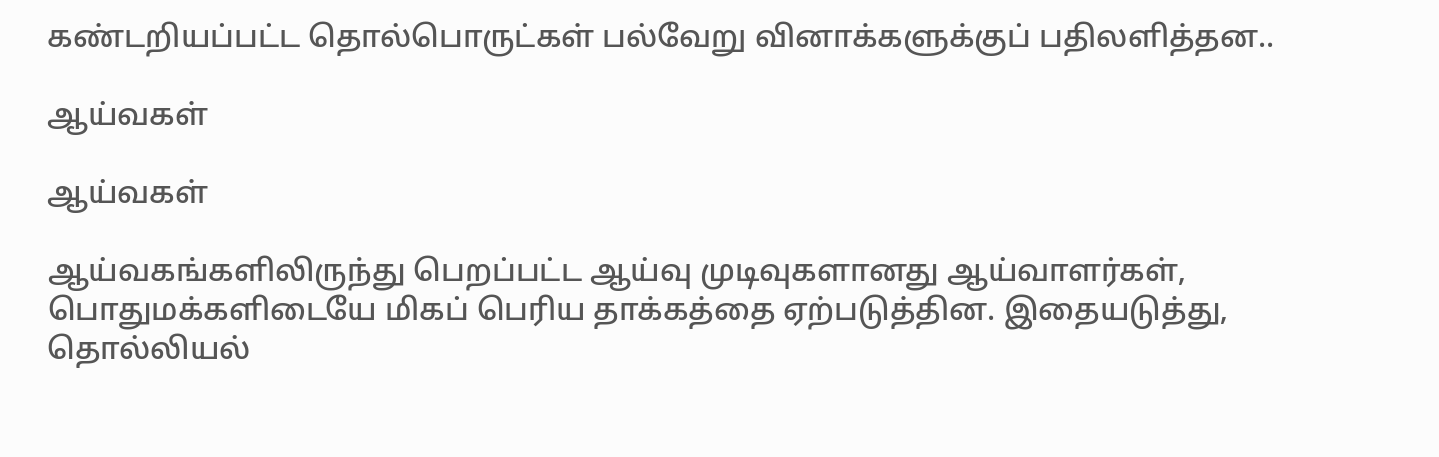கண்டறியப்பட்ட தொல்பொருட்கள் பல்வேறு வினாக்களுக்குப் பதிலளித்தன..

ஆய்வகள்

ஆய்வகள்

ஆய்வகங்களிலிருந்து பெறப்பட்ட ஆய்வு முடிவுகளானது ஆய்வாளர்கள், பொதுமக்களிடையே மிகப் பெரிய தாக்கத்தை ஏற்படுத்தின. இதையடுத்து, தொல்லியல்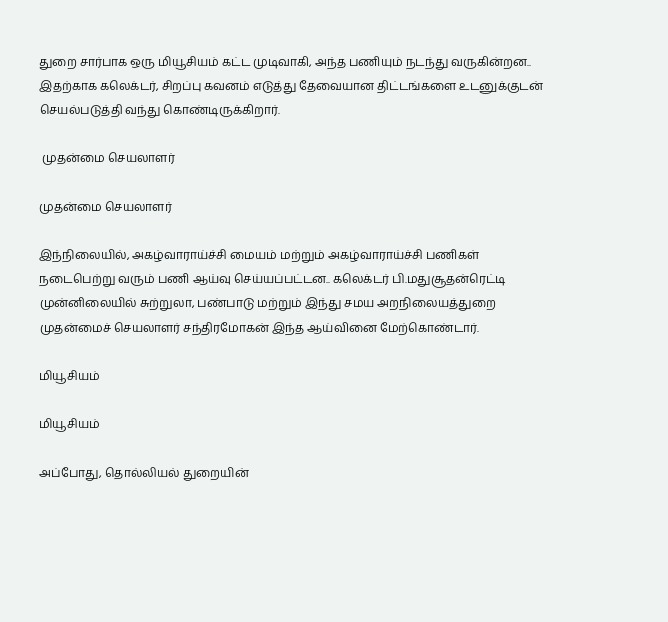துறை சார்பாக ஒரு மியூசியம் கட்ட முடிவாகி, அந்த பணியும் நடந்து வருகின்றன.. இதற்காக கலெக்டர், சிறப்பு கவனம் எடுத்து தேவையான திட்டங்களை உடனுக்குடன் செயல்படுத்தி வந்து கொண்டிருக்கிறார்.

 முதன்மை செயலாளர்

முதன்மை செயலாளர்

இந்நிலையில், அகழ்வாராய்ச்சி மையம் மற்றும் அகழ்வாராய்ச்சி பணிகள் நடைபெற்று வரும் பணி ஆய்வு செய்யப்பட்டன.. கலெக்டர் பி.மதுசூதன்ரெட்டி முன்னிலையில் சுற்றுலா, பண்பாடு மற்றும் இந்து சமய அறநிலையத்துறை முதன்மைச் செயலாளர் சந்திரமோகன் இந்த ஆய்வினை மேற்கொண்டார்.

மியூசியம்

மியூசியம்

அப்போது, தொல்லியல் துறையின்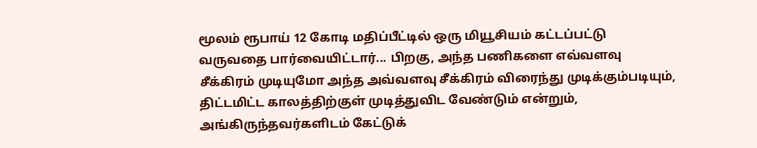மூலம் ரூபாய் 12 கோடி மதிப்பீட்டில் ஒரு மியூசியம் கட்டப்பட்டு வருவதை பார்வையிட்டார்... பிறகு, அந்த பணிகளை எவ்வளவு சீக்கிரம் முடியுமோ அந்த அவ்வளவு சீக்கிரம் விரைந்து முடிக்கும்படியும், திட்டமிட்ட காலத்திற்குள் முடித்துவிட வேண்டும் என்றும், அங்கிருந்தவர்களிடம் கேட்டுக்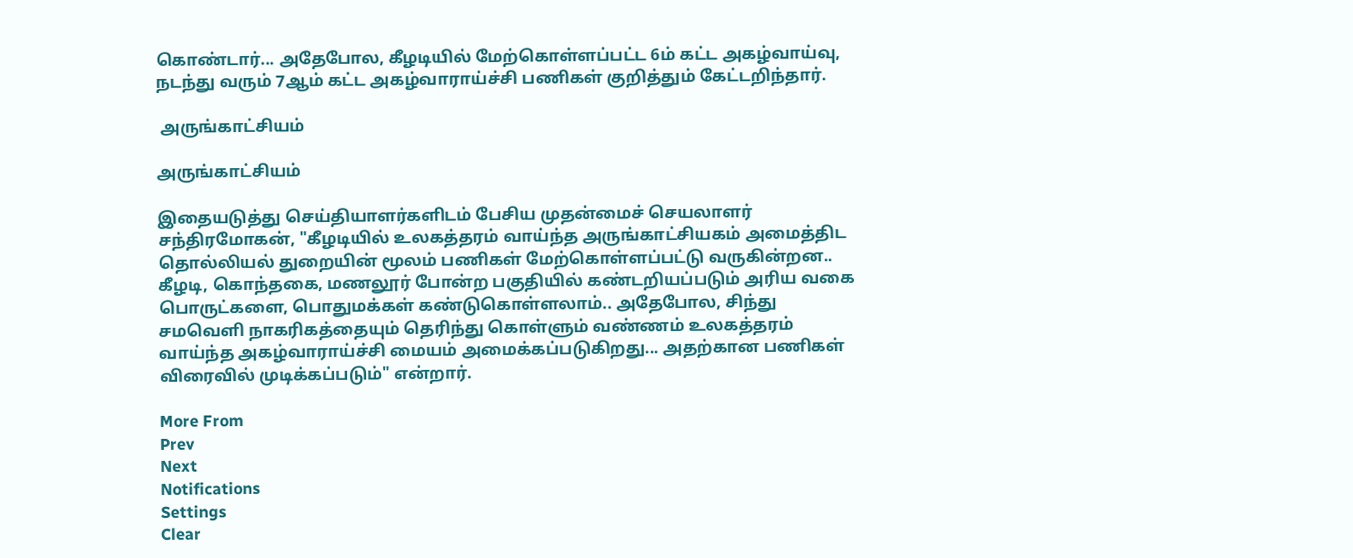கொண்டார்... அதேபோல, கீழடியில் மேற்கொள்ளப்பட்ட 6ம் கட்ட அகழ்வாய்வு, நடந்து வரும் 7ஆம் கட்ட அகழ்வாராய்ச்சி பணிகள் குறித்தும் கேட்டறிந்தார்.

 அருங்காட்சியம்

அருங்காட்சியம்

இதையடுத்து செய்தியாளர்களிடம் பேசிய முதன்மைச் செயலாளர் சந்திரமோகன், "கீழடியில் உலகத்தரம் வாய்ந்த அருங்காட்சியகம் அமைத்திட தொல்லியல் துறையின் மூலம் பணிகள் மேற்கொள்ளப்பட்டு வருகின்றன.. கீழடி, கொந்தகை, மணலூர் போன்ற பகுதியில் கண்டறியப்படும் அரிய வகை பொருட்களை, பொதுமக்கள் கண்டுகொள்ளலாம்.. அதேபோல, சிந்து சமவெளி நாகரிகத்தையும் தெரிந்து கொள்ளும் வண்ணம் உலகத்தரம் வாய்ந்த அகழ்வாராய்ச்சி மையம் அமைக்கப்படுகிறது... அதற்கான பணிகள் விரைவில் முடிக்கப்படும்" என்றார்.

More From
Prev
Next
Notifications
Settings
Clear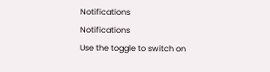Notifications
Notifications
Use the toggle to switch on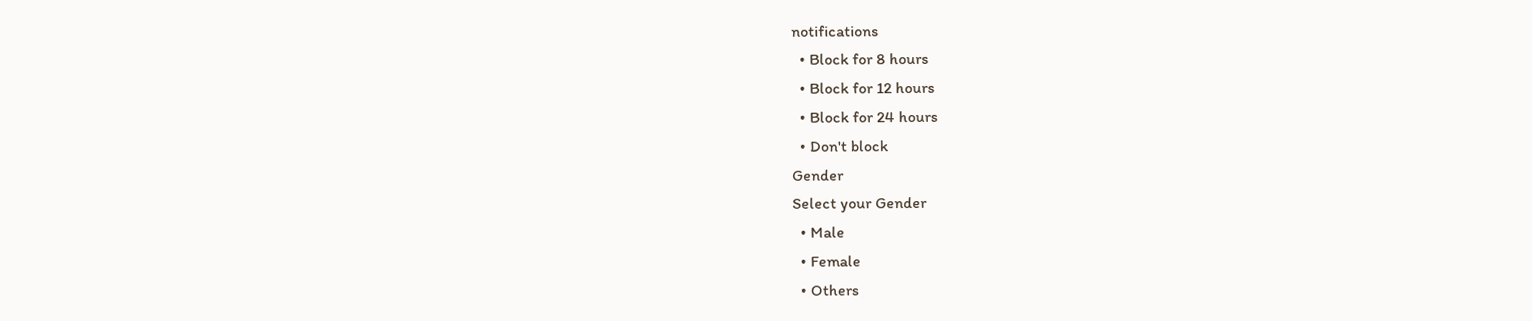notifications
  • Block for 8 hours
  • Block for 12 hours
  • Block for 24 hours
  • Don't block
Gender
Select your Gender
  • Male
  • Female
  • Others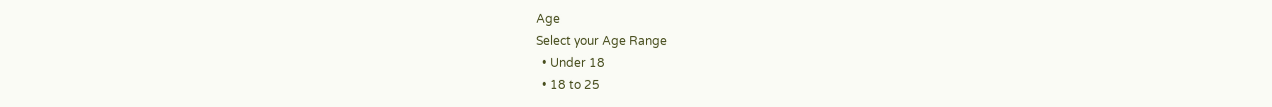Age
Select your Age Range
  • Under 18
  • 18 to 25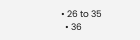• 26 to 35
  • 36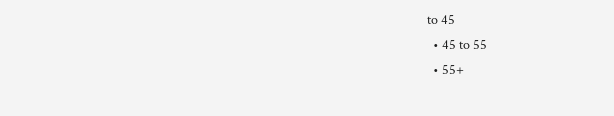to 45
  • 45 to 55
  • 55+